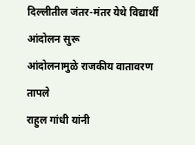दिल्लीतील जंतर-मंतर येथे विद्यार्थी आंदोलन सुरू
आंदोलनामुळे राजकीय वातावरण तापले
राहुल गांधी यांनी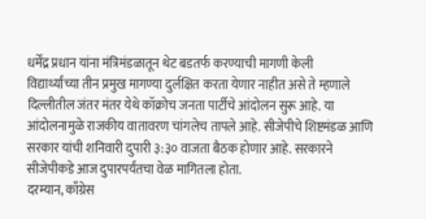धर्मेंद्र प्रधान यांना मंत्रिमंडळातून थेट बडतर्फ करण्याची मागणी केली
विद्यार्थ्यांच्या तीन प्रमुख मागण्या दुर्लक्षित करता येणार नाहीत असे ते म्हणाले
दिल्लीतील जंतर मंतर येथे कॉक्रोच जनता पार्टीचे आंदोलन सुरू आहे. या आंदोलनामुळे राजकीय वातावरण चांगलेच तापले आहे. सीजेपीचे शिष्टमंडळ आणि सरकार यांची शनिवारी दुपारी ३:३० वाजता बैठक होणार आहे. सरकारने सीजेपीकडे आज दुपारपर्यंतचा वेळ मागितला होता.
दरम्यान, काँग्रेस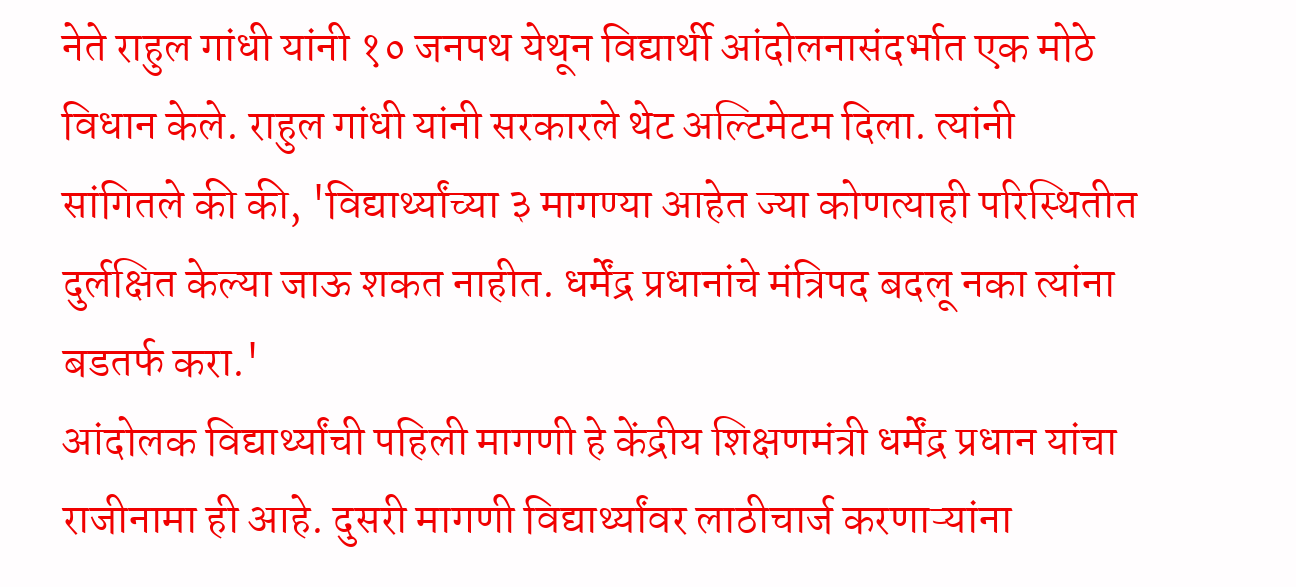नेते राहुल गांधी यांनी १० जनपथ येथून विद्यार्थी आंदोलनासंदर्भात एक मोठे विधान केले. राहुल गांधी यांनी सरकारले थेट अल्टिमेटम दिला. त्यांनी सांगितले की की, 'विद्यार्थ्यांच्या ३ मागण्या आहेत ज्या कोणत्याही परिस्थितीत दुर्लक्षित केल्या जाऊ शकत नाहीत. धर्मेंद्र प्रधानांचे मंत्रिपद बदलू नका त्यांना बडतर्फ करा.'
आंदोलक विद्यार्थ्यांची पहिली मागणी हे केंद्रीय शिक्षणमंत्री धर्मेंद्र प्रधान यांचा राजीनामा ही आहे. दुसरी मागणी विद्यार्थ्यांवर लाठीचार्ज करणाऱ्यांना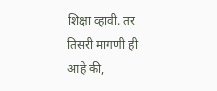शिक्षा व्हावी. तर तिसरी मागणी ही आहे की,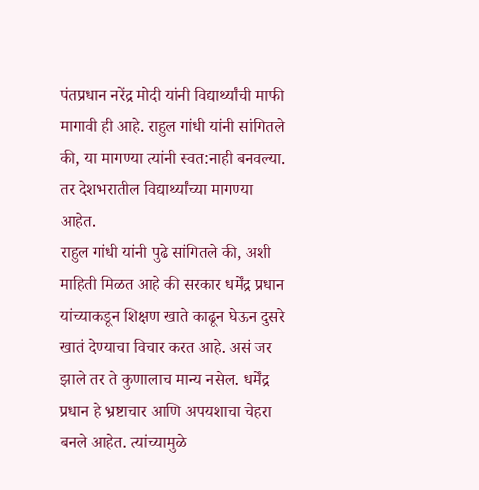पंतप्रधान नरेंद्र मोदी यांनी विद्यार्थ्यांची माफी मागावी ही आहे. राहुल गांधी यांनी सांगितले की, या मागण्या त्यांनी स्वत:नाही बनवल्या. तर देशभरातील विद्यार्थ्यांच्या मागण्या आहेत.
राहुल गांधी यांनी पुढे सांगितले की, अशी माहिती मिळत आहे की सरकार धर्मेंद्र प्रधान यांच्याकडून शिक्षण खाते काढून घेऊन दुसरे खातं देण्याचा विचार करत आहे. असं जर झाले तर ते कुणालाच मान्य नसेल. धर्मेंद्र प्रधान हे भ्रष्टाचार आणि अपयशाचा चेहरा बनले आहेत. त्यांच्यामुळे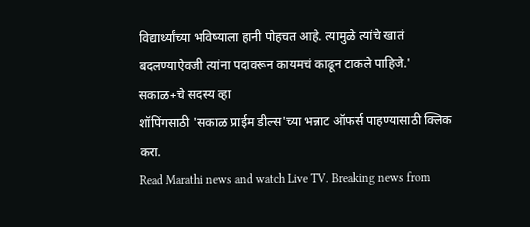विद्यार्थ्यांच्या भविष्याला हानी पोहचत आहे. त्यामुळे त्यांचे खातं बदलण्याऐवजी त्यांना पदावरून कायमचं काढून टाकले पाहिजे.'
सकाळ+चे सदस्य व्हा
शॉपिंगसाठी 'सकाळ प्राईम डील्स'च्या भन्नाट ऑफर्स पाहण्यासाठी क्लिक करा.
Read Marathi news and watch Live TV. Breaking news from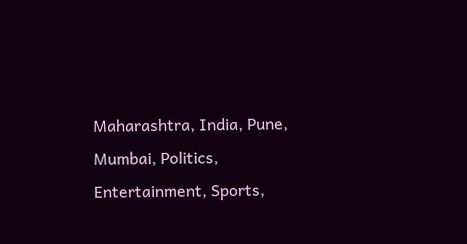Maharashtra, India, Pune, Mumbai, Politics, Entertainment, Sports,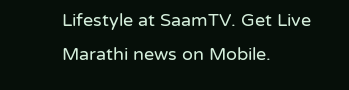Lifestyle at SaamTV. Get Live Marathi news on Mobile.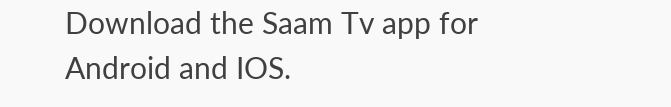Download the Saam Tv app for Android and IOS.